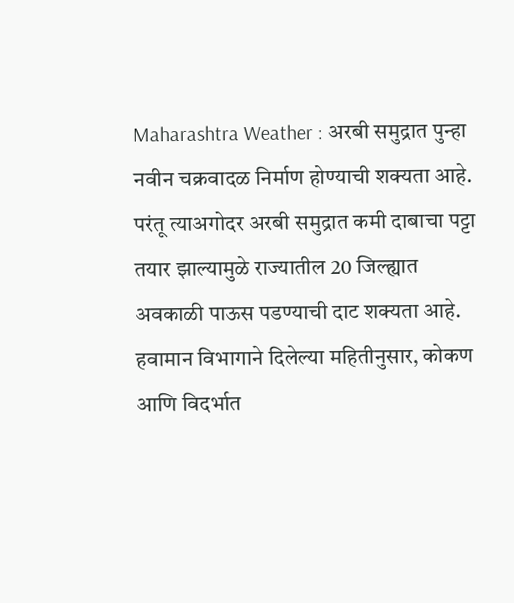Maharashtra Weather : अरबी समुद्रात पुन्हा नवीन चक्रवादळ निर्माण होण्याची शक्यता आहे. परंतू त्याअगोदर अरबी समुद्रात कमी दाबाचा पट्टा तयार झाल्यामुळे राज्यातील 20 जिल्ह्यात अवकाळी पाऊस पडण्याची दाट शक्यता आहे. हवामान विभागाने दिलेल्या महितीनुसार, कोकण आणि विदर्भात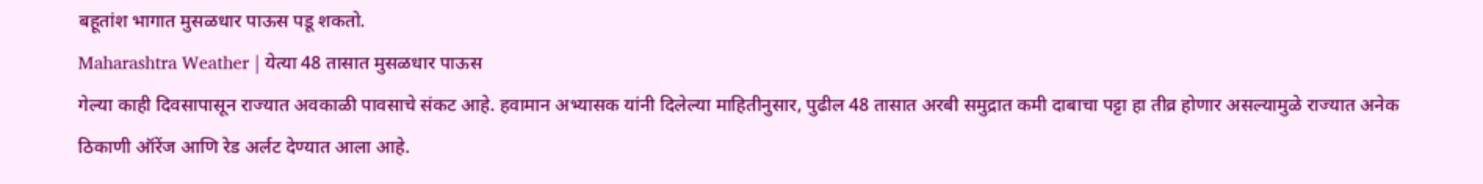बहूतांश भागात मुसळधार पाऊस पडू शकतो.
Maharashtra Weather | येत्या 48 तासात मुसळधार पाऊस
गेल्या काही दिवसापासून राज्यात अवकाळी पावसाचे संकट आहे. हवामान अभ्यासक यांनी दिलेल्या माहितीनुसार, पुढील 48 तासात अरबी समुद्रात कमी दाबाचा पट्टा हा तीव्र होणार असल्यामुळे राज्यात अनेक ठिकाणी ऑरेंज आणि रेड अर्लट देण्यात आला आहे.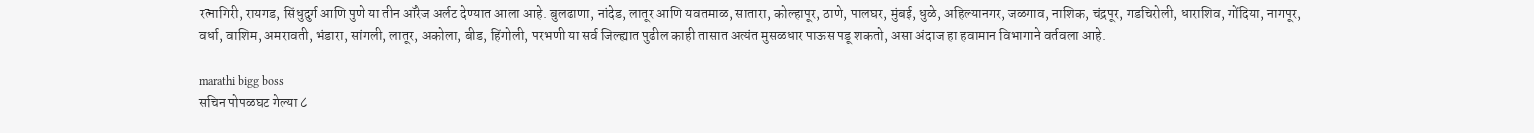रत्नागिरी, रायगड, सिंधुदुर्ग आणि पुणे या तीन ऑरेज अर्लट देण्यात आला आहे. बुलढाणा, नांदेड, लातूर आणि यवतमाळ, सातारा, कोल्हापूर, ठाणे, पालघर, मुंबई, धुळे, अहिल्यानगर, जळगाव, नाशिक, चंद्रपूर, गडचिरोली, धाराशिव, गोंदिया, नागपूर, वर्धा, वाशिम, अमरावती, भंडारा, सांगली, लातूर, अकोला, बीड, हिंगोली, परभणी या सर्व जिल्ह्यात पुढील काही तासात अत्यंत मुसळधार पाऊस पडू शकतो, असा अंदाज हा हवामान विभागाने वर्तवला आहे.

marathi bigg boss
सचिन पोपळघट गेल्या ८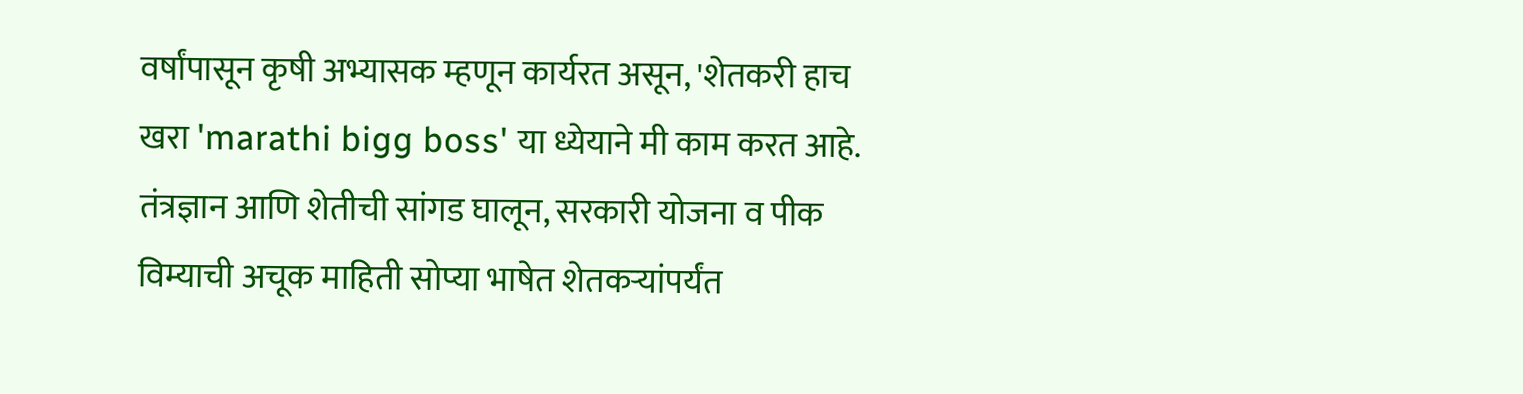वर्षांपासून कृषी अभ्यासक म्हणून कार्यरत असून, 'शेतकरी हाच खरा 'marathi bigg boss' या ध्येयाने मी काम करत आहे. तंत्रज्ञान आणि शेतीची सांगड घालून, सरकारी योजना व पीक विम्याची अचूक माहिती सोप्या भाषेत शेतकऱ्यांपर्यंत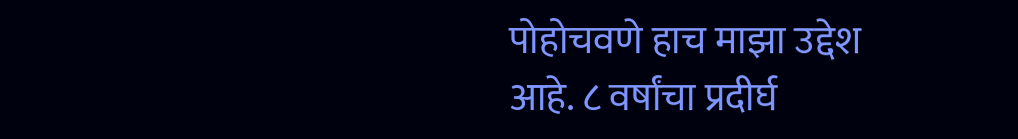पोहोचवणे हाच माझा उद्देश आहे. ८ वर्षांचा प्रदीर्घ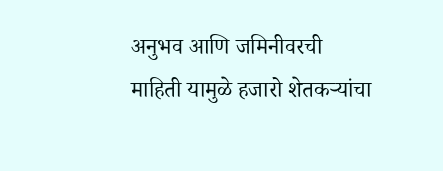अनुभव आणि जमिनीवरची माहिती यामुळे हजारो शेतकऱ्यांचा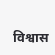विश्वास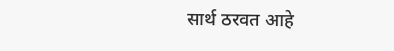सार्थ ठरवत आहे